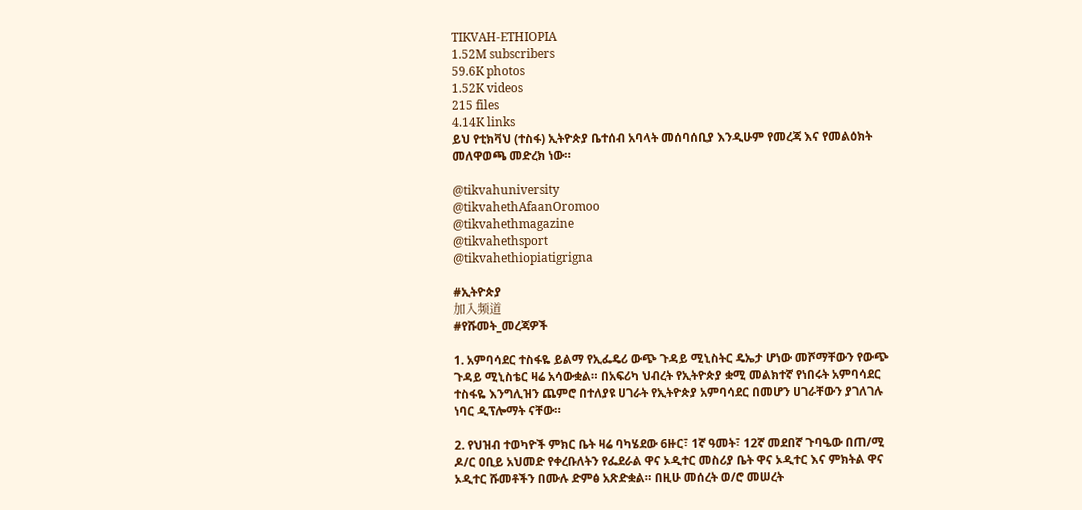TIKVAH-ETHIOPIA
1.52M subscribers
59.6K photos
1.52K videos
215 files
4.14K links
ይህ የቲክቫህ (ተስፋ) ኢትዮጵያ ቤተሰብ አባላት መሰባሰቢያ እንዲሁም የመረጃ እና የመልዕክት መለዋወጫ መድረክ ነው።

@tikvahuniversity
@tikvahethAfaanOromoo
@tikvahethmagazine
@tikvahethsport
@tikvahethiopiatigrigna

#ኢትዮጵያ
加入频道
#የሹመት_መረጃዎች

1. አምባሳደር ተስፋዬ ይልማ የኢፌዴሪ ውጭ ጉዳይ ሚኒስትር ዴኤታ ሆነው መሾማቸውን የውጭ ጉዳይ ሚኒስቴር ዛሬ አሳውቋል። በአፍሪካ ህብረት የኢትዮጵያ ቋሚ መልክተኛ የነበሩት አምባሳደር ተስፋዬ እንግሊዝን ጨምሮ በተለያዩ ሀገራት የኢትዮጵያ አምባሳደር በመሆን ሀገራቸውን ያገለገሉ ነባር ዲፕሎማት ናቸው።

2. የህዝብ ተወካዮች ምክር ቤት ዛሬ ባካሄደው 6ዙር፣ 1ኛ ዓመት፣ 12ኛ መደበኛ ጉባዔው በጠ/ሚ ዶ/ር ዐቢይ አህመድ የቀረቡለትን የፌደራል ዋና ኦዲተር መስሪያ ቤት ዋና ኦዲተር እና ምክትል ዋና ኦዲተር ሹመቶችን በሙሉ ድምፅ አጽድቋል። በዚሁ መሰረት ወ/ሮ መሠረት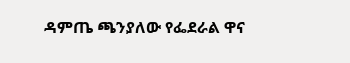ዳምጤ ጫንያለው የፌደራል ዋና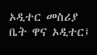ኦዲተር መስሪያ ቤት ዋና ኦዲተር፤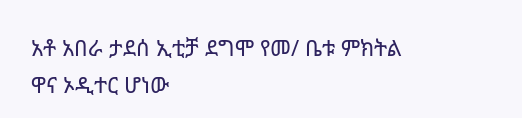አቶ አበራ ታደሰ ኢቲቻ ደግሞ የመ/ ቤቱ ምክትል ዋና ኦዲተር ሆነው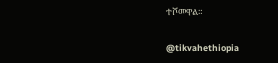ተሾመዋል።

@tikvahethiopia